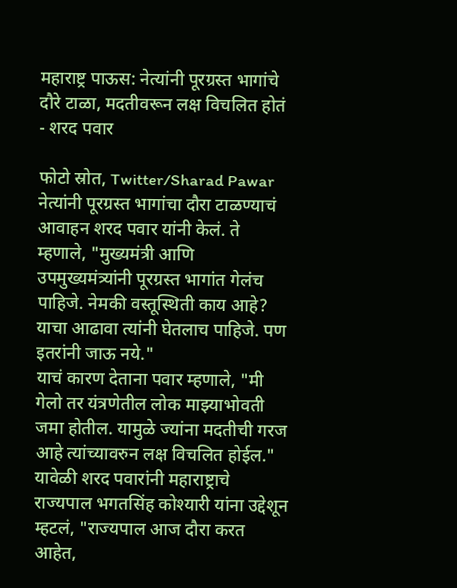महाराष्ट्र पाऊस: नेत्यांनी पूरग्रस्त भागांचे दौरे टाळा, मदतीवरून लक्ष विचलित होतं - शरद पवार

फोटो स्रोत, Twitter/Sharad Pawar
नेत्यांनी पूरग्रस्त भागांचा दौरा टाळण्याचं आवाहन शरद पवार यांनी केलं. ते म्हणाले, "मुख्यमंत्री आणि उपमुख्यमंत्र्यांनी पूरग्रस्त भागांत गेलंच पाहिजे. नेमकी वस्तूस्थिती काय आहे? याचा आढावा त्यांनी घेतलाच पाहिजे. पण इतरांनी जाऊ नये."
याचं कारण देताना पवार म्हणाले, "मी गेलो तर यंत्रणेतील लोक माझ्याभोवती जमा होतील. यामुळे ज्यांना मदतीची गरज आहे त्यांच्यावरुन लक्ष विचलित होईल."
यावेळी शरद पवारांनी महाराष्ट्राचे राज्यपाल भगतसिंह कोश्यारी यांना उद्देशून म्हटलं, "राज्यपाल आज दौरा करत आहेत,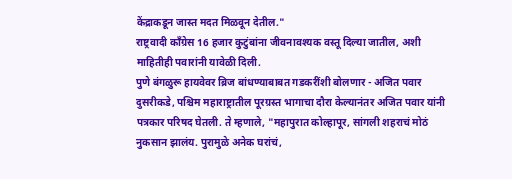केंद्राकडून जास्त मदत मिळवून देतील."
राष्ट्रवादी काँग्रेस 16 हजार कुटुंबांना जीवनावश्यक वस्तू दिल्या जातील, अशी माहितीही पवारांनी यावेळी दिली.
पुणे बंगळुरू हायवेवर ब्रिज बांधण्याबाबत गडकरींशी बोलणार - अजित पवार
दुसरीकडे, पश्चिम महाराष्ट्रातील पूरग्रस्त भागाचा दौरा केल्यानंतर अजित पवार यांनी पत्रकार परिषद घेतली. ते म्हणाले, "महापुरात कोल्हापूर, सांगली शहराचं मोठं नुकसान झालंय. पुरामुळे अनेक घरांचं,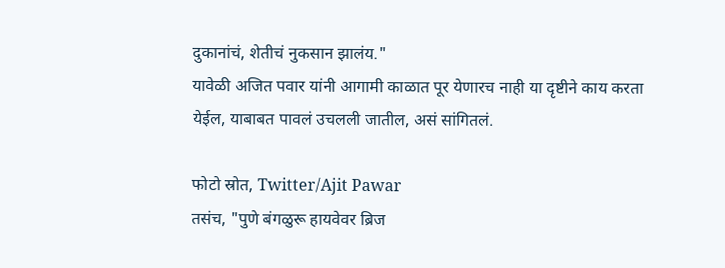दुकानांचं, शेतीचं नुकसान झालंय."
यावेळी अजित पवार यांनी आगामी काळात पूर येणारच नाही या दृष्टीने काय करता येईल, याबाबत पावलं उचलली जातील, असं सांगितलं.

फोटो स्रोत, Twitter/Ajit Pawar
तसंच, "पुणे बंगळुरू हायवेवर ब्रिज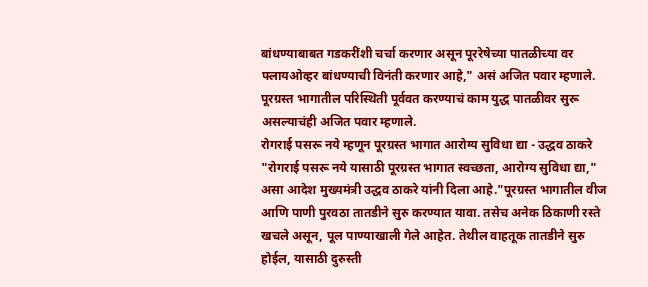बांधण्याबाबत गडकरींशी चर्चा करणार असून पूररेषेच्या पातळीच्या वर फ्लायओव्हर बांधण्याची विनंती करणार आहे," असं अजित पवार म्हणाले.
पूरग्रस्त भागातील परिस्थिती पूर्ववत करण्याचं काम युद्ध पातळीवर सुरू असल्याचंही अजित पवार म्हणाले.
रोगराई पसरू नये म्हणून पूरग्रस्त भागात आरोग्य सुविधा द्या - उद्धव ठाकरे
"रोगराई पसरू नये यासाठी पूरग्रस्त भागात स्वच्छता, आरोग्य सुविधा द्या," असा आदेश मुख्यमंत्री उद्धव ठाकरे यांनी दिला आहे."पूरग्रस्त भागातील वीज आणि पाणी पुरवठा तातडीने सुरु करण्यात यावा. तसेच अनेक ठिकाणी रस्ते खचले असून, पूल पाण्याखाली गेले आहेत. तेथील वाहतूक तातडीने सुरु होईल, यासाठी दुरुस्ती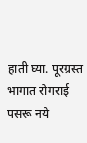हाती घ्या. पूरग्रस्त भागात रोगराई पसरू नये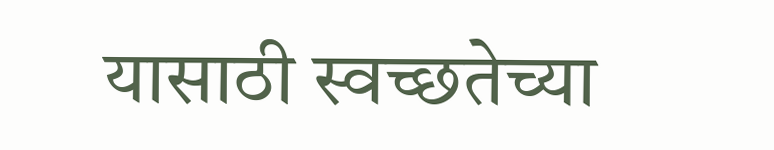यासाठी स्वच्छतेच्या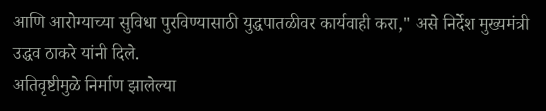आणि आरोग्याच्या सुविधा पुरविण्यासाठी युद्धपातळीवर कार्यवाही करा," असे निर्देश मुख्यमंत्री उद्धव ठाकरे यांनी दिले.
अतिवृष्टीमुळे निर्माण झालेल्या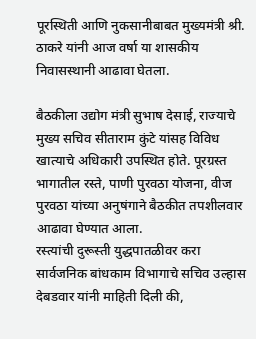पूरस्थिती आणि नुकसानीबाबत मुख्यमंत्री श्री. ठाकरे यांनी आज वर्षा या शासकीय निवासस्थानी आढावा घेतला.

बैठकीला उद्योग मंत्री सुभाष देसाई, राज्याचे मुख्य सचिव सीताराम कुंटे यांसह विविध खात्याचे अधिकारी उपस्थित होते. पूरग्रस्त भागातील रस्ते, पाणी पुरवठा योजना, वीज पुरवठा यांच्या अनुषंगाने बैठकीत तपशीलवार आढावा घेण्यात आला.
रस्त्यांची दुरूस्ती युद्धपातळीवर करा
सार्वजनिक बांधकाम विभागाचे सचिव उल्हास देबडवार यांनी माहिती दिली की,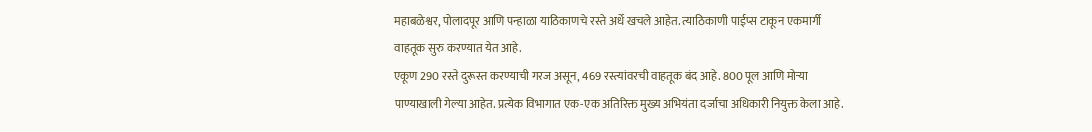महाबळेश्वर, पोलादपूर आणि पन्हाळा याठिकाणचे रस्ते अर्धे खचले आहेत. त्याठिकाणी पाईप्स टाकून एकमार्गी वाहतूक सुरु करण्यात येत आहे.
एकूण 290 रस्ते दुरूस्त करण्याची गरज असून, 469 रस्त्यांवरची वाहतूक बंद आहे. 800 पूल आणि मोऱ्या पाण्याखाली गेल्या आहेत. प्रत्येक विभागात एक-एक अतिरिक्त मुख्य अभियंता दर्जाचा अधिकारी नियुक्त केला आहे.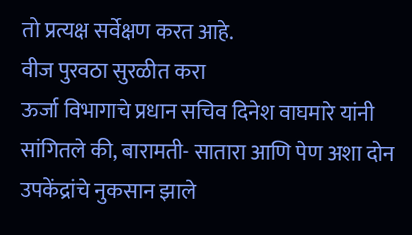तो प्रत्यक्ष सर्वेक्षण करत आहे.
वीज पुरवठा सुरळीत करा
ऊर्जा विभागाचे प्रधान सचिव दिनेश वाघमारे यांनी सांगितले की, बारामती- सातारा आणि पेण अशा दोन उपकेंद्रांचे नुकसान झाले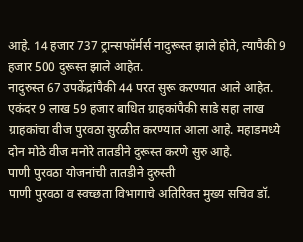आहे. 14 हजार 737 ट्रान्सफॉर्मर्स नादुरूस्त झाले होते, त्यापैकी 9 हजार 500 दुरूस्त झाले आहेत.
नादुरुस्त 67 उपकेंद्रांपैकी 44 परत सुरू करण्यात आले आहेत. एकंदर 9 लाख 59 हजार बाधित ग्राहकांपैकी साडे सहा लाख ग्राहकांचा वीज पुरवठा सुरळीत करण्यात आला आहे. महाडमध्ये दोन मोठे वीज मनोरे तातडीने दुरूस्त करणे सुरु आहे.
पाणी पुरवठा योजनांची तातडीने दुरुस्ती
पाणी पुरवठा व स्वच्छता विभागाचे अतिरिक्त मुख्य सचिव डॉ.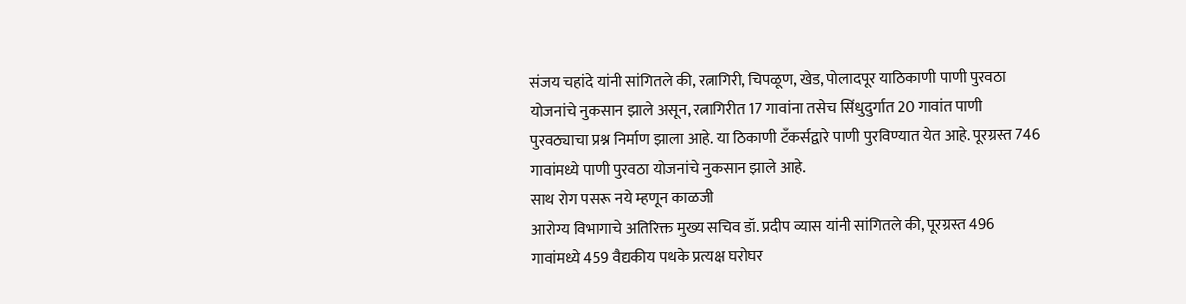संजय चहांदे यांनी सांगितले की, रत्नागिरी, चिपळूण, खेड, पोलादपूर याठिकाणी पाणी पुरवठा योजनांचे नुकसान झाले असून, रत्नागिरीत 17 गावांना तसेच सिंधुदुर्गात 20 गावांत पाणी पुरवठ्याचा प्रश्न निर्माण झाला आहे. या ठिकाणी टँकर्सद्वारे पाणी पुरविण्यात येत आहे. पूरग्रस्त 746 गावांमध्ये पाणी पुरवठा योजनांचे नुकसान झाले आहे.
साथ रोग पसरू नये म्हणून काळजी
आरोग्य विभागाचे अतिरिक्त मुख्य सचिव डॉ. प्रदीप व्यास यांनी सांगितले की, पूरग्रस्त 496 गावांमध्ये 459 वैद्यकीय पथके प्रत्यक्ष घरोघर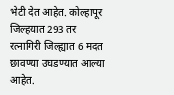भेटी देत आहेत. कोल्हापूर जिल्हयात 293 तर रत्नागिरी जिल्ह्यात 6 मदत छावण्या उघडण्यात आल्या आहेत.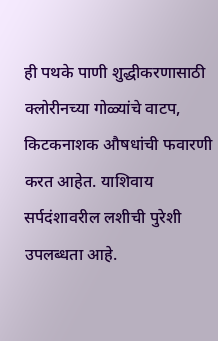ही पथके पाणी शुद्धीकरणासाठी क्लोरीनच्या गोळ्यांचे वाटप, किटकनाशक औषधांची फवारणी करत आहेत. याशिवाय सर्पदंशावरील लशीची पुरेशी उपलब्धता आहे.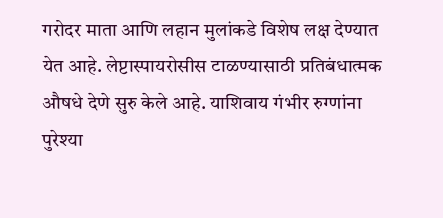गरोदर माता आणि लहान मुलांकडे विशेष लक्ष देण्यात येत आहे. लेप्टास्पायरोसीस टाळण्यासाठी प्रतिबंधात्मक औषधे देणे सुरु केले आहे. याशिवाय गंभीर रुग्णांना पुरेश्या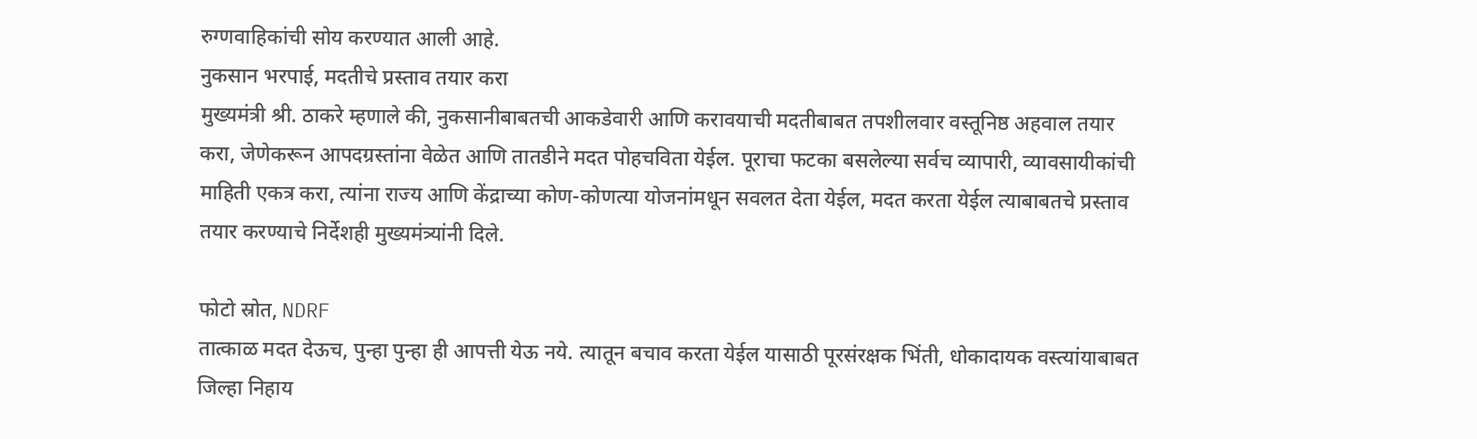रुग्णवाहिकांची सोय करण्यात आली आहे.
नुकसान भरपाई, मदतीचे प्रस्ताव तयार करा
मुख्यमंत्री श्री. ठाकरे म्हणाले की, नुकसानीबाबतची आकडेवारी आणि करावयाची मदतीबाबत तपशीलवार वस्तूनिष्ठ अहवाल तयार करा, जेणेकरून आपदग्रस्तांना वेळेत आणि तातडीने मदत पोहचविता येईल. पूराचा फटका बसलेल्या सर्वच व्यापारी, व्यावसायीकांची माहिती एकत्र करा, त्यांना राज्य आणि केंद्राच्या कोण-कोणत्या योजनांमधून सवलत देता येईल, मदत करता येईल त्याबाबतचे प्रस्ताव तयार करण्याचे निर्देशही मुख्यमंत्र्यांनी दिले.

फोटो स्रोत, NDRF
तात्काळ मदत देऊच, पुन्हा पुन्हा ही आपत्ती येऊ नये. त्यातून बचाव करता येईल यासाठी पूरसंरक्षक भिंती, धोकादायक वस्त्यांयाबाबत जिल्हा निहाय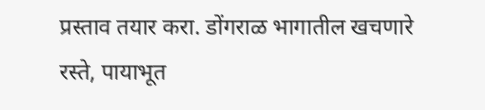प्रस्ताव तयार करा. डोंगराळ भागातील खचणारे रस्ते, पायाभूत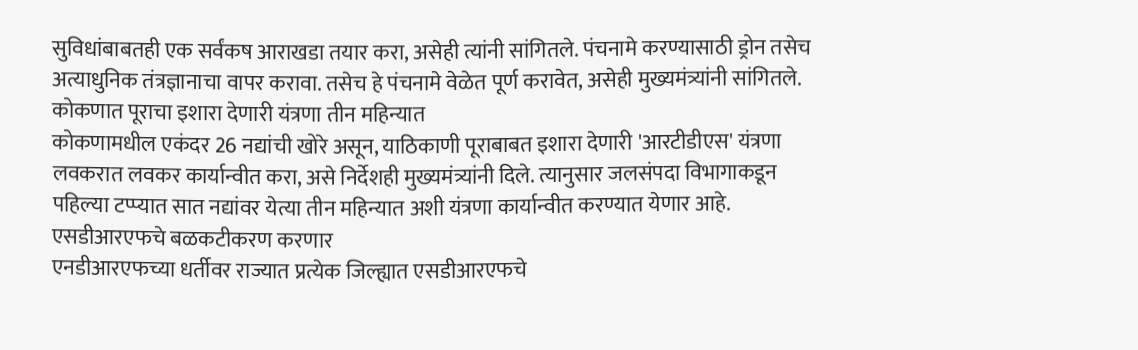सुविधांबाबतही एक सर्वंकष आराखडा तयार करा, असेही त्यांनी सांगितले. पंचनामे करण्यासाठी ड्रोन तसेच अत्याधुनिक तंत्रज्ञानाचा वापर करावा. तसेच हे पंचनामे वेळेत पूर्ण करावेत, असेही मुख्यमंत्र्यांनी सांगितले.
कोकणात पूराचा इशारा देणारी यंत्रणा तीन महिन्यात
कोकणामधील एकंदर 26 नद्यांची खोरे असून, याठिकाणी पूराबाबत इशारा देणारी 'आरटीडीएस' यंत्रणा लवकरात लवकर कार्यान्वीत करा, असे निर्देशही मुख्यमंत्र्यांनी दिले. त्यानुसार जलसंपदा विभागाकडून पहिल्या टप्प्यात सात नद्यांवर येत्या तीन महिन्यात अशी यंत्रणा कार्यान्वीत करण्यात येणार आहे.
एसडीआरएफचे बळकटीकरण करणार
एनडीआरएफच्या धर्तीवर राज्यात प्रत्येक जिल्ह्यात एसडीआरएफचे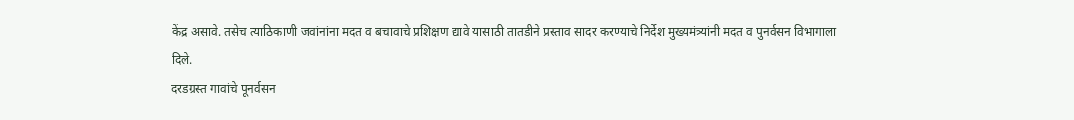केंद्र असावे. तसेच त्याठिकाणी जवांनांना मदत व बचावाचे प्रशिक्षण द्यावे यासाठी तातडीने प्रस्ताव सादर करण्याचे निर्देश मुख्यमंत्र्यांनी मदत व पुनर्वसन विभागाला दिले.
दरडग्रस्त गावांचे पूनर्वसन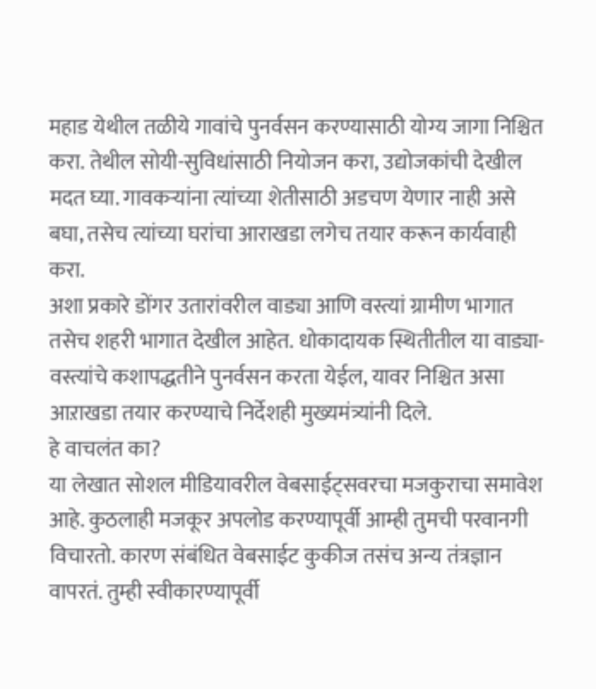महाड येथील तळीये गावांचे पुनर्वसन करण्यासाठी योग्य जागा निश्चित करा. तेथील सोयी-सुविधांसाठी नियोजन करा, उद्योजकांची देखील मदत घ्या. गावकऱ्यांना त्यांच्या शेतीसाठी अडचण येणार नाही असे बघा, तसेच त्यांच्या घरांचा आराखडा लगेच तयार करून कार्यवाही करा.
अशा प्रकारे डोंगर उतारांवरील वाड्या आणि वस्त्यां ग्रामीण भागात तसेच शहरी भागात देखील आहेत. धोकादायक स्थितीतील या वाड्या-वस्त्यांचे कशापद्धतीने पुनर्वसन करता येईल, यावर निश्चित असा आऱाखडा तयार करण्याचे निर्देशही मुख्यमंत्र्यांनी दिले.
हे वाचलंत का?
या लेखात सोशल मीडियावरील वेबसाईट्सवरचा मजकुराचा समावेश आहे. कुठलाही मजकूर अपलोड करण्यापूर्वी आम्ही तुमची परवानगी विचारतो. कारण संबंधित वेबसाईट कुकीज तसंच अन्य तंत्रज्ञान वापरतं. तुम्ही स्वीकारण्यापूर्वी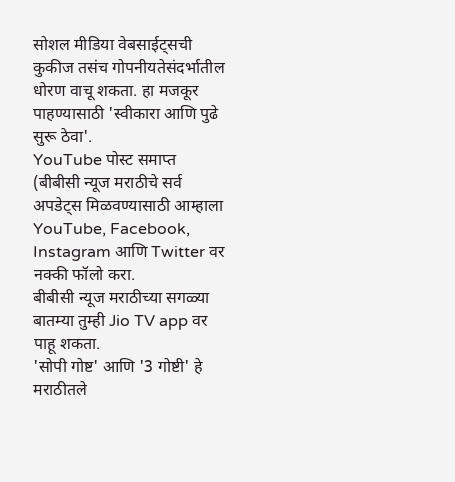सोशल मीडिया वेबसाईट्सची कुकीज तसंच गोपनीयतेसंदर्भातील धोरण वाचू शकता. हा मजकूर पाहण्यासाठी 'स्वीकारा आणि पुढे सुरू ठेवा'.
YouTube पोस्ट समाप्त
(बीबीसी न्यूज मराठीचे सर्व अपडेट्स मिळवण्यासाठी आम्हाला YouTube, Facebook, Instagram आणि Twitter वर नक्की फॉलो करा.
बीबीसी न्यूज मराठीच्या सगळ्या बातम्या तुम्ही Jio TV app वर पाहू शकता.
'सोपी गोष्ट' आणि '3 गोष्टी' हे मराठीतले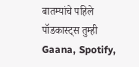बातम्यांचे पहिले पॉडकास्ट्स तुम्ही Gaana, Spotify,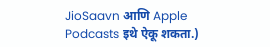JioSaavn आणि Apple Podcasts इथे ऐकू शकता.)